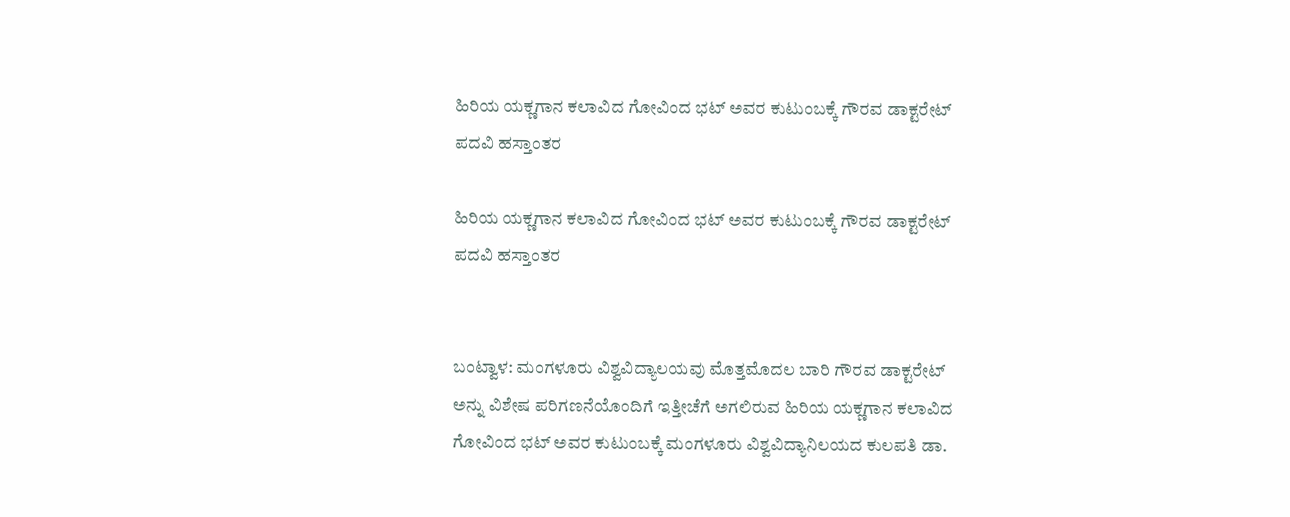ಹಿರಿಯ ಯಕ್ಣಗಾನ ಕಲಾವಿದ ಗೋವಿಂದ ಭಟ್ ಅವರ ಕುಟುಂಬಕ್ಕೆ ಗೌರವ ಡಾಕ್ಟರೇಟ್ ಪದವಿ ಹಸ್ತಾಂತರ

ಹಿರಿಯ ಯಕ್ಣಗಾನ ಕಲಾವಿದ ಗೋವಿಂದ ಭಟ್ ಅವರ ಕುಟುಂಬಕ್ಕೆ ಗೌರವ ಡಾಕ್ಟರೇಟ್ ಪದವಿ ಹಸ್ತಾಂತರ


ಬಂಟ್ವಾಳ: ಮಂಗಳೂರು ವಿಶ್ವವಿದ್ಯಾಲಯವು ಮೊತ್ತಮೊದಲ ಬಾರಿ ಗೌರವ ಡಾಕ್ಟರೇಟ್ ಅನ್ನು ವಿಶೇಷ ಪರಿಗಣನೆಯೊಂದಿಗೆ ಇತ್ತೀಚೆಗೆ ಅಗಲಿರುವ ಹಿರಿಯ ಯಕ್ಣಗಾನ ಕಲಾವಿದ ಗೋವಿಂದ ಭಟ್ ಅವರ ಕುಟುಂಬಕ್ಕೆ ಮಂಗಳೂರು ವಿಶ್ವವಿದ್ಯಾನಿಲಯದ ಕುಲಪತಿ ಡಾ.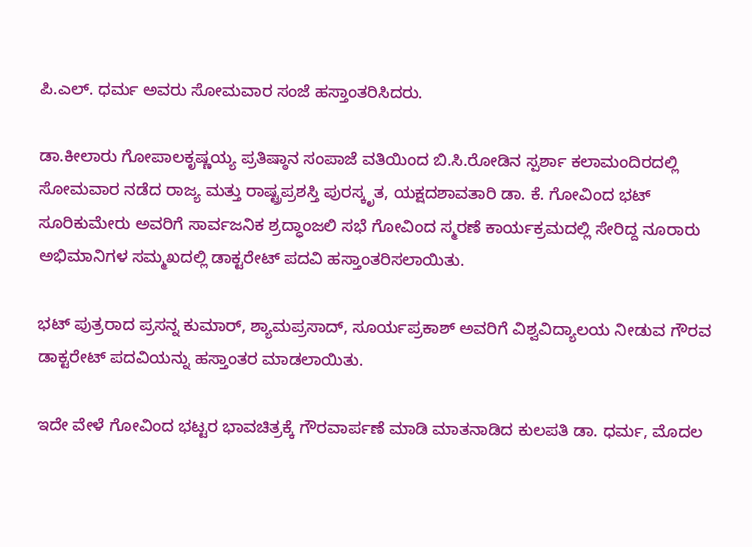ಪಿ.ಎಲ್. ಧರ್ಮ ಅವರು ಸೋಮವಾರ ಸಂಜೆ ಹಸ್ತಾಂತರಿಸಿದರು.

ಡಾ.ಕೀಲಾರು ಗೋಪಾಲಕೃಷ್ಣಯ್ಯ ಪ್ರತಿಷ್ಠಾನ ಸಂಪಾಜೆ ವತಿಯಿಂದ ಬಿ.ಸಿ.ರೋಡಿನ ಸ್ಪರ್ಶಾ ಕಲಾಮಂದಿರದಲ್ಲಿ ಸೋಮವಾರ ನಡೆದ ರಾಜ್ಯ ಮತ್ತು ರಾಷ್ಟ್ರಪ್ರಶಸ್ತಿ ಪುರಸ್ಕೃತ, ಯಕ್ಷದಶಾವತಾರಿ ಡಾ. ಕೆ. ಗೋವಿಂದ ಭಟ್ ಸೂರಿಕುಮೇರು ಅವರಿಗೆ ಸಾರ್ವಜನಿಕ ಶ್ರದ್ಧಾಂಜಲಿ ಸಭೆ ಗೋವಿಂದ ಸ್ಮರಣೆ ಕಾರ್ಯಕ್ರಮದಲ್ಲಿ ಸೇರಿದ್ದ ನೂರಾರು ಅಭಿಮಾನಿಗಳ ಸಮ್ಮಖದಲ್ಲಿ ಡಾಕ್ಟರೇಟ್ ಪದವಿ ಹಸ್ತಾಂತರಿಸಲಾಯಿತು.

ಭಟ್ ಪುತ್ರರಾದ ಪ್ರಸನ್ನ ಕುಮಾರ್, ಶ್ಯಾಮಪ್ರಸಾದ್, ಸೂರ್ಯಪ್ರಕಾಶ್ ಅವರಿಗೆ ವಿಶ್ವವಿದ್ಯಾಲಯ ನೀಡುವ ಗೌರವ ಡಾಕ್ಟರೇಟ್ ಪದವಿಯನ್ನು ಹಸ್ತಾಂತರ ಮಾಡಲಾಯಿತು.

ಇದೇ ವೇಳೆ ಗೋವಿಂದ ಭಟ್ಟರ ಭಾವಚಿತ್ರಕ್ಕೆ ಗೌರವಾರ್ಪಣೆ ಮಾಡಿ ಮಾತನಾಡಿದ ಕುಲಪತಿ ಡಾ. ಧರ್ಮ, ಮೊದಲ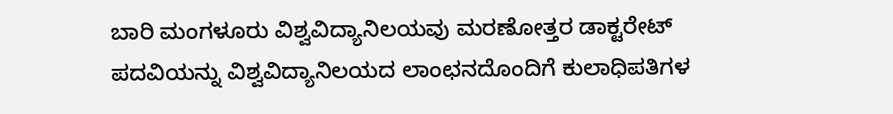ಬಾರಿ ಮಂಗಳೂರು ವಿಶ್ವವಿದ್ಯಾನಿಲಯವು ಮರಣೋತ್ತರ ಡಾಕ್ಟರೇಟ್ ಪದವಿಯನ್ನು ವಿಶ್ವವಿದ್ಯಾನಿಲಯದ ಲಾಂಛನದೊಂದಿಗೆ ಕುಲಾಧಿಪತಿಗಳ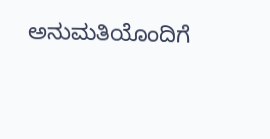ಅನುಮತಿಯೊಂದಿಗೆ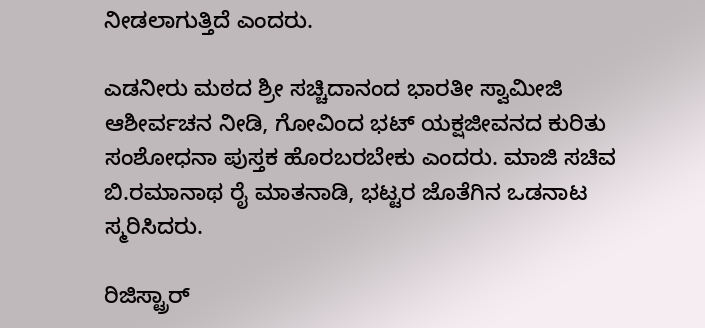ನೀಡಲಾಗುತ್ತಿದೆ ಎಂದರು.

ಎಡನೀರು ಮಠದ ಶ್ರೀ ಸಚ್ಚಿದಾನಂದ ಭಾರತೀ ಸ್ವಾಮೀಜಿ ಆಶೀರ್ವಚನ ನೀಡಿ, ಗೋವಿಂದ ಭಟ್ ಯಕ್ಷಜೀವನದ ಕುರಿತು ಸಂಶೋಧನಾ ಪುಸ್ತಕ ಹೊರಬರಬೇಕು ಎಂದರು. ಮಾಜಿ ಸಚಿವ ಬಿ.ರಮಾನಾಥ ರೈ ಮಾತನಾಡಿ, ಭಟ್ಟರ ಜೊತೆಗಿನ ಒಡನಾಟ ಸ್ಮರಿಸಿದರು.

ರಿಜಿಸ್ಟ್ರಾರ್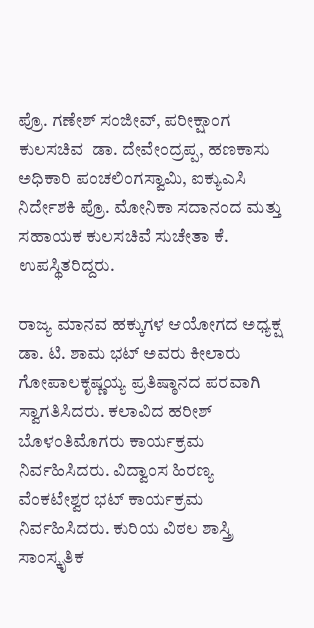ಪ್ರೊ. ಗಣೇಶ್ ಸಂಜೀವ್, ಪರೀಕ್ಷಾಂಗ ಕುಲಸಚಿವ  ಡಾ. ದೇವೇಂದ್ರಪ್ಪ, ಹಣಕಾಸು ಅಧಿಕಾರಿ ಪಂಚಲಿಂಗಸ್ವಾಮಿ, ಐಕ್ಯುಎಸಿ ನಿರ್ದೇಶಕಿ ಪ್ರೊ. ಮೋನಿಕಾ ಸದಾನಂದ ಮತ್ತು ಸಹಾಯಕ ಕುಲಸಚಿವೆ ಸುಚೇತಾ ಕೆ. ಉಪಸ್ಥಿತರಿದ್ದರು.

ರಾಜ್ಯ ಮಾನವ ಹಕ್ಕುಗಳ ಆಯೋಗದ ಅಧ್ಯಕ್ಷ ಡಾ. ಟಿ. ಶಾಮ ಭಟ್ ಅವರು ಕೀಲಾರು ಗೋಪಾಲಕೃಷ್ಣಯ್ಯ ಪ್ರತಿಷ್ಠಾನದ ಪರವಾಗಿ ಸ್ವಾಗತಿಸಿದರು. ಕಲಾವಿದ ಹರೀಶ್ ಬೊಳಂತಿಮೊಗರು ಕಾರ್ಯಕ್ರಮ ನಿರ್ವಹಿಸಿದರು. ವಿದ್ವಾಂಸ ಹಿರಣ್ಯ ವೆಂಕಟೇಶ್ವರ ಭಟ್ ಕಾರ್ಯಕ್ರಮ ನಿರ್ವಹಿಸಿದರು. ಕುರಿಯ ವಿಠಲ ಶಾಸ್ತ್ರಿ ಸಾಂಸ್ಕೃತಿಕ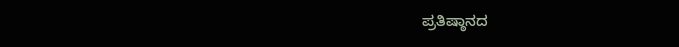ಪ್ರತಿಷ್ಠಾನದ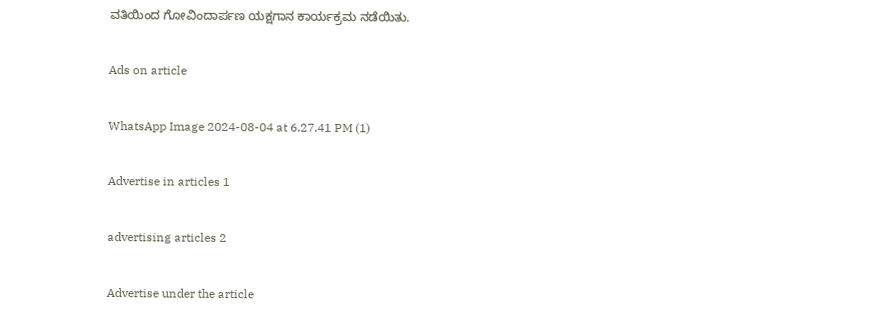ವತಿಯಿಂದ ಗೋವಿಂದಾರ್ಪಣ ಯಕ್ಷಗಾನ ಕಾರ್ಯಕ್ರಮ ನಡೆಯಿತು.

Ads on article

WhatsApp Image 2024-08-04 at 6.27.41 PM (1)

Advertise in articles 1

advertising articles 2

Advertise under the article